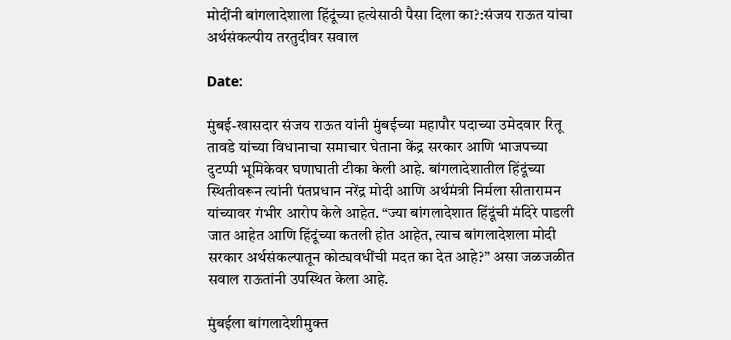मोदींनी बांगलादेशाला हिंदूंच्या हत्येसाठी पैसा दिला का?:संजय राऊत यांचा अर्थसंकल्पीय तरतुदीवर सवाल

Date:

मुंबई-खासदार संजय राऊत यांनी मुंबईच्या महापौर पदाच्या उमेदवार रितू तावडे यांच्या विधानाचा समाचार घेताना केंद्र सरकार आणि भाजपच्या दुटप्पी भूमिकेवर घणाघाती टीका केली आहे. बांगलादेशातील हिंदूंच्या स्थितीवरून त्यांनी पंतप्रधान नरेंद्र मोदी आणि अर्थमंत्री निर्मला सीतारामन यांच्यावर गंभीर आरोप केले आहेत. “ज्या बांगलादेशात हिंदूंची मंदिरे पाडली जात आहेत आणि हिंदूंच्या कतली होत आहेत, त्याच बांगलादेशला मोदी सरकार अर्थसंकल्पातून कोट्यवधींची मदत का देत आहे?” असा जळजळीत सवाल राऊतांनी उपस्थित केला आहे.

मुंबईला बांगलादेशीमुक्त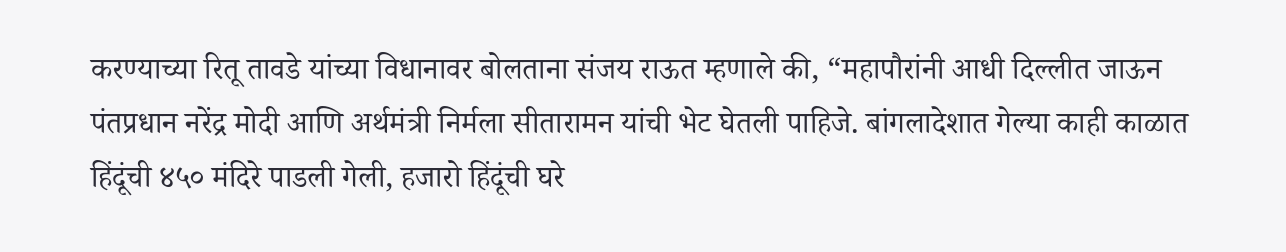करण्याच्या रितू तावडे यांच्या विधानावर बोलताना संजय राऊत म्हणाले की, “महापौरांनी आधी दिल्लीत जाऊन पंतप्रधान नरेंद्र मोदी आणि अर्थमंत्री निर्मला सीतारामन यांची भेट घेतली पाहिजे. बांगलादेशात गेल्या काही काळात हिंदूंची ४५० मंदिरे पाडली गेली, हजारो हिंदूंची घरे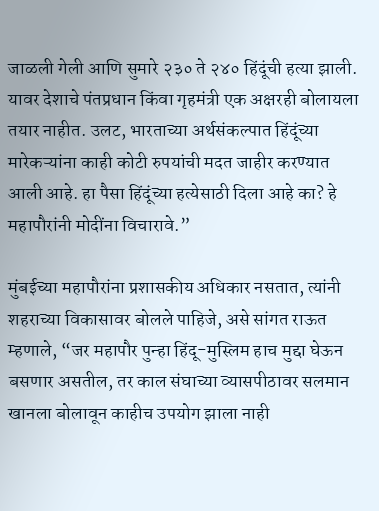जाळली गेली आणि सुमारे २३० ते २४० हिंदूंची हत्या झाली. यावर देशाचे पंतप्रधान किंवा गृहमंत्री एक अक्षरही बोलायला तयार नाहीत. उलट, भारताच्या अर्थसंकल्पात हिंदूंच्या मारेकऱ्यांना काही कोटी रुपयांची मदत जाहीर करण्यात आली आहे. हा पैसा हिंदूंच्या हत्येसाठी दिला आहे का? हे महापौरांनी मोदींना विचारावे.”

मुंबईच्या महापौरांना प्रशासकीय अधिकार नसतात, त्यांनी शहराच्या विकासावर बोलले पाहिजे, असे सांगत राऊत म्हणाले, “जर महापौर पुन्हा हिंदू-मुस्लिम हाच मुद्दा घेऊन बसणार असतील, तर काल संघाच्या व्यासपीठावर सलमान खानला बोलावून काहीच उपयोग झाला नाही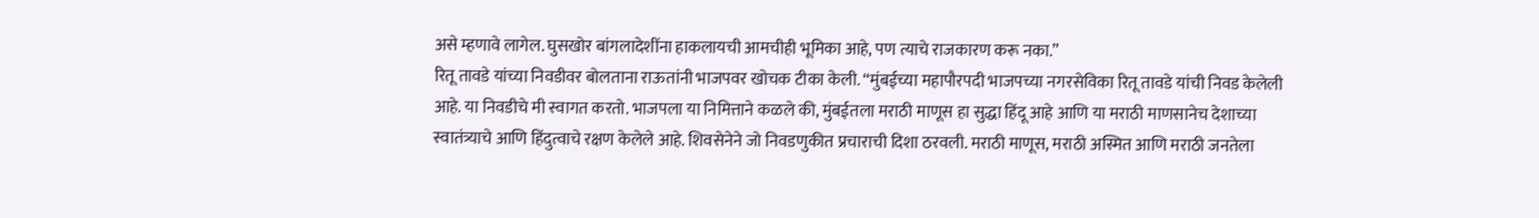असे म्हणावे लागेल. घुसखोर बांगलादेशींना हाकलायची आमचीही भूमिका आहे, पण त्याचे राजकारण करू नका.”
रितू तावडे यांच्या निवडीवर बोलताना राऊतांनी भाजपवर खोचक टीका केली. “मुंबईच्या महापौरपदी भाजपच्या नगरसेविका रितू तावडे यांची निवड केलेली आहे. या निवडीचे मी स्वागत करतो. भाजपला या निमित्ताने कळले की, मुंबईतला मराठी माणूस हा सुद्धा हिंदू आहे आणि या मराठी माणसानेच देशाच्या स्वातंत्र्याचे आणि हिंदुत्वाचे रक्षण केलेले आहे. शिवसेनेने जो निवडणुकीत प्रचाराची दिशा ठरवली. मराठी माणूस, मराठी अस्मित आणि मराठी जनतेला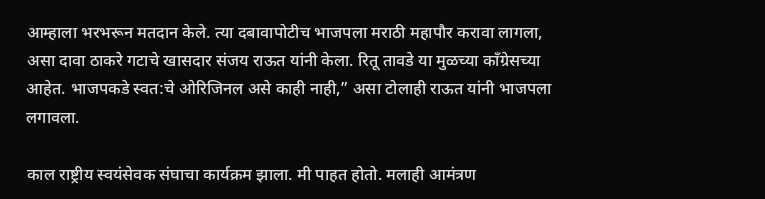आम्हाला भरभरून मतदान केले. त्या दबावापोटीच भाजपला मराठी महापौर करावा लागला, असा दावा ठाकरे गटाचे खासदार संजय राऊत यांनी केला. रितू तावडे या मुळच्या काँग्रेसच्या आहेत. भाजपकडे स्वत:चे ओरिजिनल असे काही नाही,” असा टोलाही राऊत यांनी भाजपला लगावला.

काल राष्ट्रीय स्वयंसेवक संघाचा कार्यक्रम झाला. मी पाहत होतो. मलाही आमंत्रण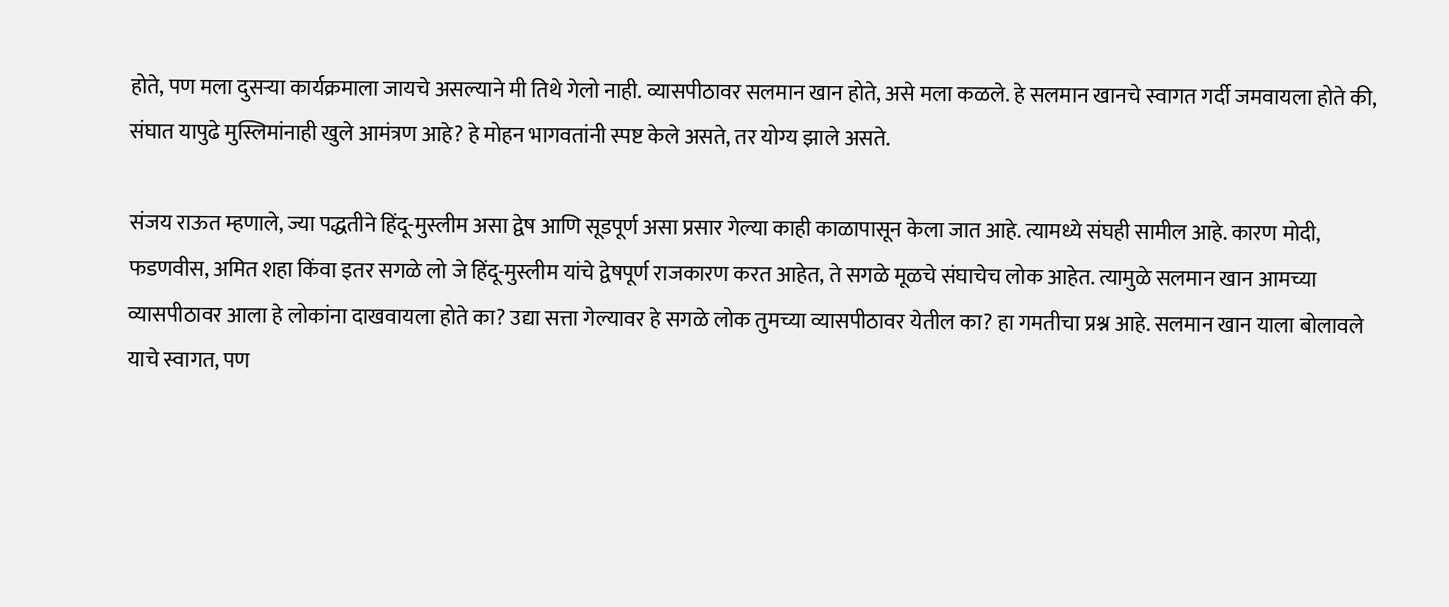होते, पण मला दुसऱ्या कार्यक्रमाला जायचे असल्याने मी तिथे गेलो नाही. व्यासपीठावर सलमान खान होते, असे मला कळले. हे सलमान खानचे स्वागत गर्दी जमवायला होते की, संघात यापुढे मुस्लिमांनाही खुले आमंत्रण आहे? हे मोहन भागवतांनी स्पष्ट केले असते, तर योग्य झाले असते.

संजय राऊत म्हणाले, ज्या पद्धतीने हिंदू-मुस्लीम असा द्वेष आणि सूडपूर्ण असा प्रसार गेल्या काही काळापासून केला जात आहे. त्यामध्ये संघही सामील आहे. कारण मोदी, फडणवीस, अमित शहा किंवा इतर सगळे लो जे हिंदू-मुस्लीम यांचे द्वेषपूर्ण राजकारण करत आहेत, ते सगळे मूळचे संघाचेच लोक आहेत. त्यामुळे सलमान खान आमच्या व्यासपीठावर आला हे लोकांना दाखवायला होते का? उद्या सत्ता गेल्यावर हे सगळे लोक तुमच्या व्यासपीठावर येतील का? हा गमतीचा प्रश्न आहे. सलमान खान याला बोलावले याचे स्वागत, पण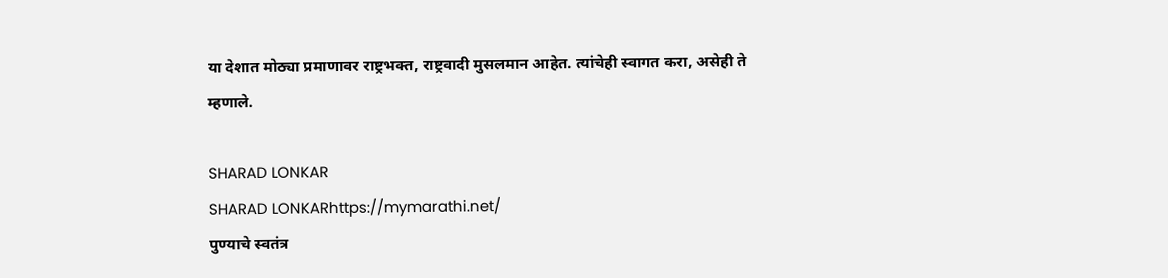या देशात मोठ्या प्रमाणावर राष्ट्रभक्त, राष्ट्रवादी मुसलमान आहेत. त्यांचेही स्वागत करा, असेही ते म्हणाले.

SHARAD LONKAR
SHARAD LONKARhttps://mymarathi.net/
पुण्याचे स्वतंत्र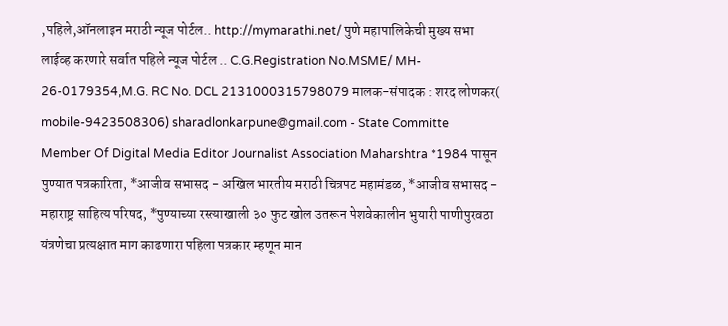,पहिले,ऑनलाइन मराठी न्यूज पोर्टल.. http://mymarathi.net/ पुणे महापालिकेची मुख्य सभा लाईव्ह करणारे सर्वात पहिले न्यूज पोर्टल .. C.G.Registration No.MSME/ MH- 26-0179354,M.G. RC No. DCL 2131000315798079 मालक-संपादक : शरद लोणकर( mobile-9423508306) sharadlonkarpune@gmail.com - State Committe Member Of Digital Media Editor Journalist Association Maharshtra *1984 पासून पुण्यात पत्रकारिता, *आजीव सभासद - अखिल भारतीय मराठी चित्रपट महामंडळ, *आजीव सभासद - महाराष्ट्र साहित्य परिषद, *पुण्याच्या रस्त्याखाली ३० फुट खोल उतरून पेशवेकालीन भुयारी पाणीपुरवठा यंत्रणेचा प्रत्यक्षात माग काढणारा पहिला पत्रकार म्हणून मान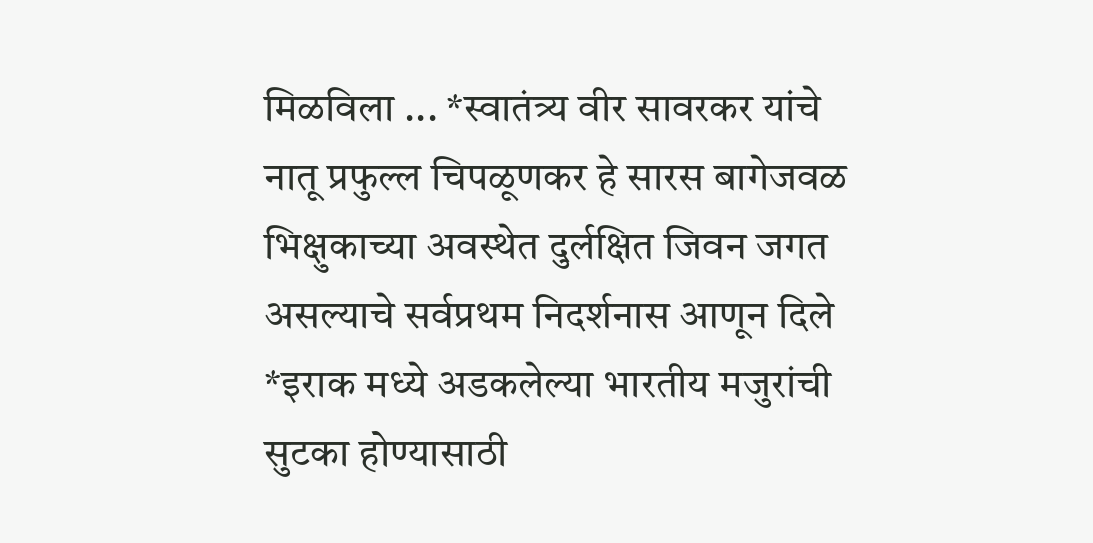मिळविला ... *स्वातंत्र्य वीर सावरकर यांचे नातू प्रफुल्ल चिपळूणकर हे सारस बागेजवळ भिक्षुकाच्या अवस्थेत दुर्लक्षित जिवन जगत असल्याचे सर्वप्रथम निदर्शनास आणून दिले *इराक मध्ये अडकलेल्या भारतीय मजुरांची सुटका होण्यासाठी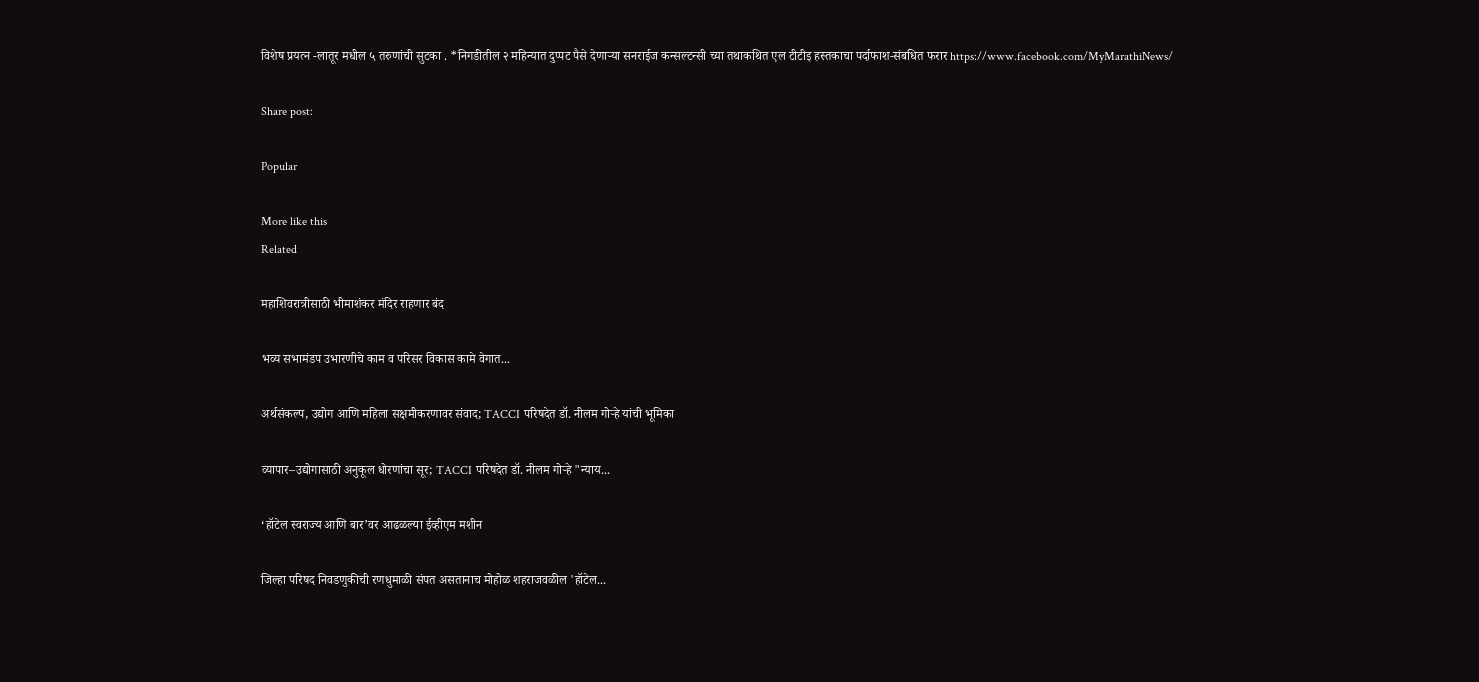विशेष प्रयत्न -लातूर मधील ५ तरुणांची सुटका . *निगडीतील २ महिन्यात दुप्पट पैसे देणाऱ्या सनराईज कन्सल्टन्सी च्या तथाकथित एल टीटीइ हस्तकाचा पर्दाफाश-संबधित फरार https://www.facebook.com/MyMarathiNews/

Share post:

Popular

More like this
Related

महाशिवरात्रीसाठी भीमाशंकर मंदिर राहणार बंद

भव्य सभामंडप उभारणीचे काम व परिसर विकास कामे वेगात...

अर्थसंकल्प, उद्योग आणि महिला सक्षमीकरणावर संवाद; TACCI परिषदेत डॉ. नीलम गोऱ्हे यांची भूमिका

व्यापार–उद्योगासाठी अनुकूल धोरणांचा सूर; TACCI परिषदेत डॉ. नीलम गोऱ्हे "न्याय...

‘हॉटेल स्वराज्य आणि बार’वर आढळल्या ईव्हीएम मशीन

जिल्हा परिषद निवडणुकीची रणधुमाळी संपत असतानाच मोहोळ शहराजवळील 'हॉटेल...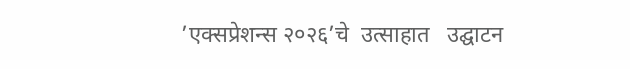’एक्सप्रेशन्स २०२६’चे  उत्साहात   उद्घाटन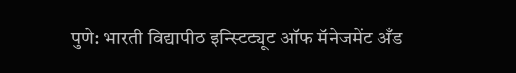पुणे: भारती विद्यापीठ इन्स्टिट्यूट ऑफ मॅनेजमेंट अँड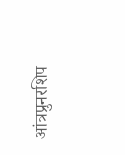आंत्रप्रुनरशिप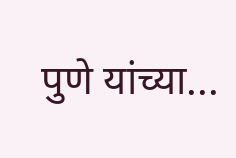पुणे यांच्या...